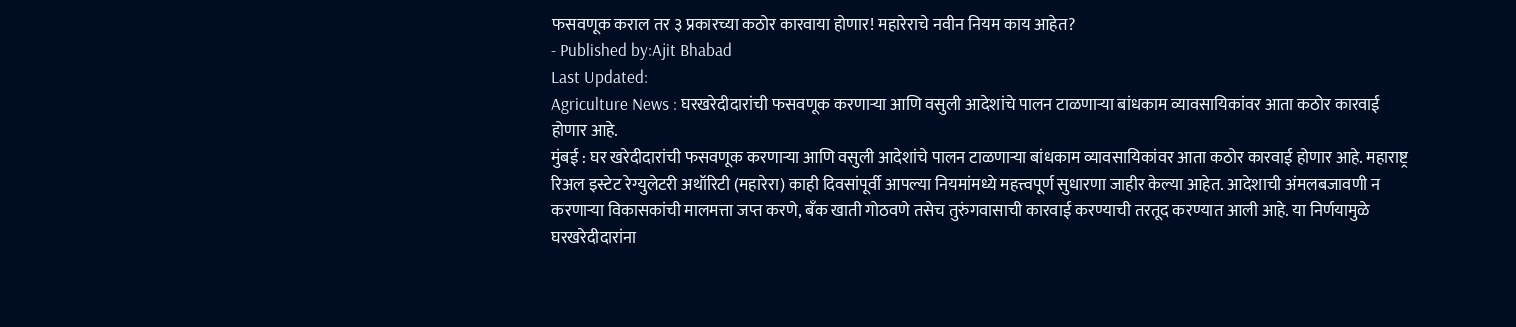फसवणूक कराल तर ३ प्रकारच्या कठोर कारवाया होणार! महारेराचे नवीन नियम काय आहेत?
- Published by:Ajit Bhabad
Last Updated:
Agriculture News : घरखरेदीदारांची फसवणूक करणाऱ्या आणि वसुली आदेशांचे पालन टाळणाऱ्या बांधकाम व्यावसायिकांवर आता कठोर कारवाई होणार आहे.
मुंबई : घर खरेदीदारांची फसवणूक करणाऱ्या आणि वसुली आदेशांचे पालन टाळणाऱ्या बांधकाम व्यावसायिकांवर आता कठोर कारवाई होणार आहे. महाराष्ट्र रिअल इस्टेट रेग्युलेटरी अथॉरिटी (महारेरा) काही दिवसांपूर्वी आपल्या नियमांमध्ये महत्त्वपूर्ण सुधारणा जाहीर केल्या आहेत. आदेशाची अंमलबजावणी न करणाऱ्या विकासकांची मालमत्ता जप्त करणे, बँक खाती गोठवणे तसेच तुरुंगवासाची कारवाई करण्याची तरतूद करण्यात आली आहे. या निर्णयामुळे घरखरेदीदारांना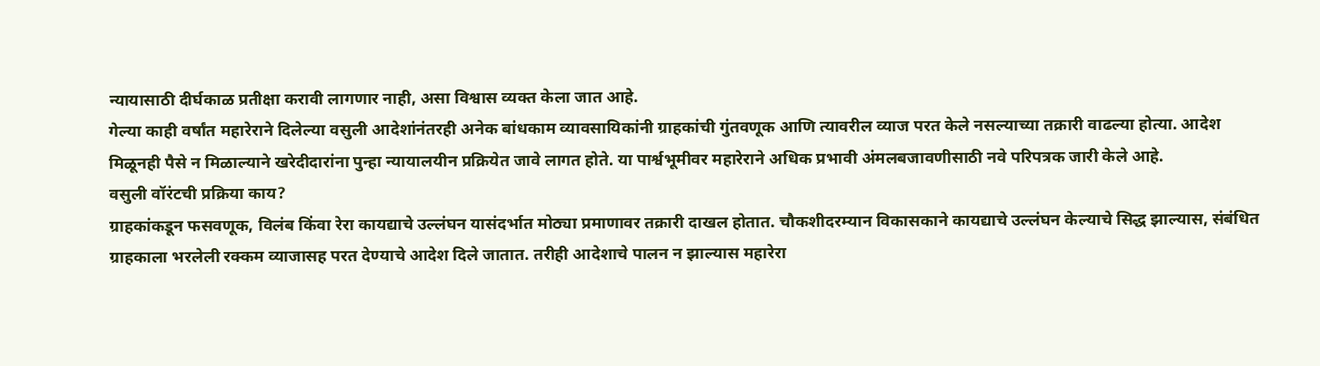न्यायासाठी दीर्घकाळ प्रतीक्षा करावी लागणार नाही, असा विश्वास व्यक्त केला जात आहे.
गेल्या काही वर्षांत महारेराने दिलेल्या वसुली आदेशांनंतरही अनेक बांधकाम व्यावसायिकांनी ग्राहकांची गुंतवणूक आणि त्यावरील व्याज परत केले नसल्याच्या तक्रारी वाढल्या होत्या. आदेश मिळूनही पैसे न मिळाल्याने खरेदीदारांना पुन्हा न्यायालयीन प्रक्रियेत जावे लागत होते. या पार्श्वभूमीवर महारेराने अधिक प्रभावी अंमलबजावणीसाठी नवे परिपत्रक जारी केले आहे.
वसुली वॉरंटची प्रक्रिया काय?
ग्राहकांकडून फसवणूक, विलंब किंवा रेरा कायद्याचे उल्लंघन यासंदर्भात मोठ्या प्रमाणावर तक्रारी दाखल होतात. चौकशीदरम्यान विकासकाने कायद्याचे उल्लंघन केल्याचे सिद्ध झाल्यास, संबंधित ग्राहकाला भरलेली रक्कम व्याजासह परत देण्याचे आदेश दिले जातात. तरीही आदेशाचे पालन न झाल्यास महारेरा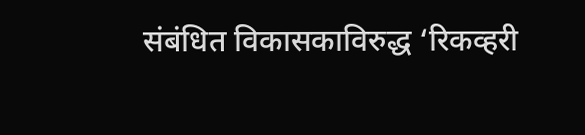संबंधित विकासकाविरुद्ध ‘रिकव्हरी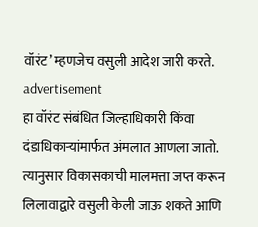वॉरंट’ म्हणजेच वसुली आदेश जारी करते.
advertisement
हा वॉरंट संबंधित जिल्हाधिकारी किंवा दंडाधिकाऱ्यांमार्फत अंमलात आणला जातो. त्यानुसार विकासकाची मालमत्ता जप्त करून लिलावाद्वारे वसुली केली जाऊ शकते आणि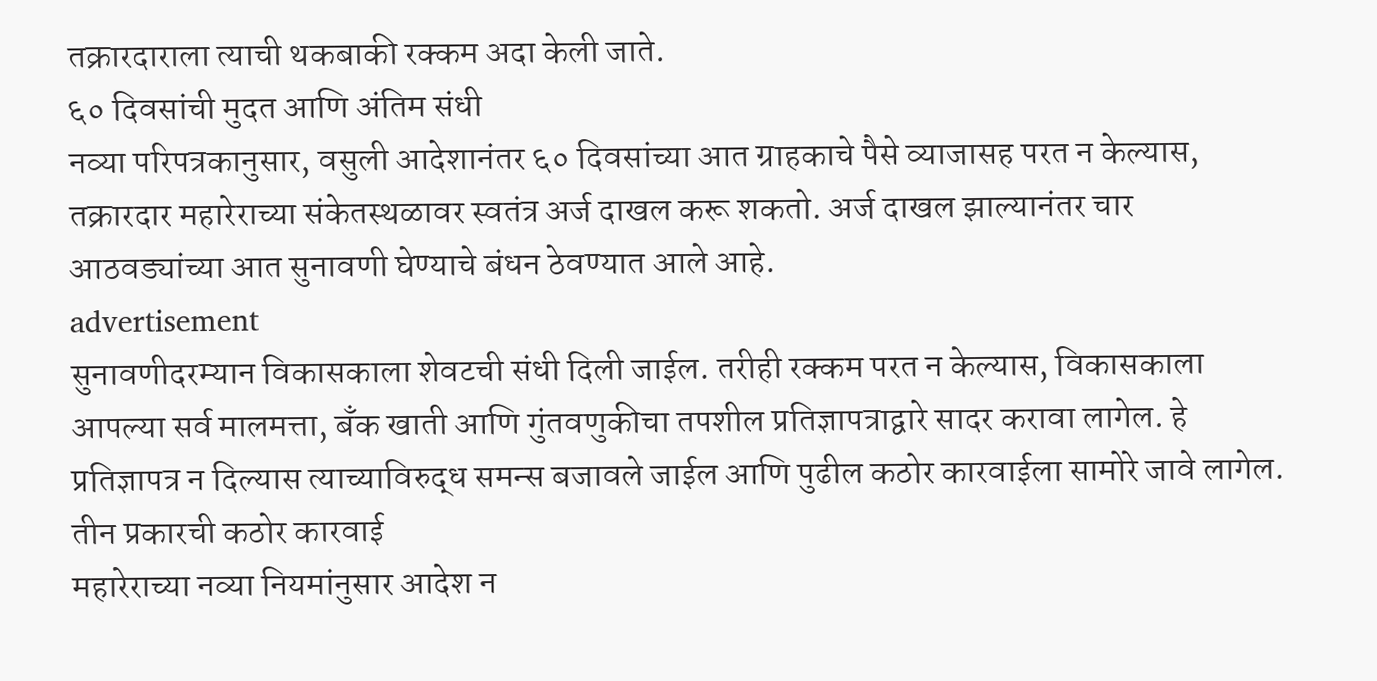तक्रारदाराला त्याची थकबाकी रक्कम अदा केली जाते.
६० दिवसांची मुदत आणि अंतिम संधी
नव्या परिपत्रकानुसार, वसुली आदेशानंतर ६० दिवसांच्या आत ग्राहकाचे पैसे व्याजासह परत न केल्यास, तक्रारदार महारेराच्या संकेतस्थळावर स्वतंत्र अर्ज दाखल करू शकतो. अर्ज दाखल झाल्यानंतर चार आठवड्यांच्या आत सुनावणी घेण्याचे बंधन ठेवण्यात आले आहे.
advertisement
सुनावणीदरम्यान विकासकाला शेवटची संधी दिली जाईल. तरीही रक्कम परत न केल्यास, विकासकाला आपल्या सर्व मालमत्ता, बँक खाती आणि गुंतवणुकीचा तपशील प्रतिज्ञापत्राद्वारे सादर करावा लागेल. हे प्रतिज्ञापत्र न दिल्यास त्याच्याविरुद्ध समन्स बजावले जाईल आणि पुढील कठोर कारवाईला सामोरे जावे लागेल.
तीन प्रकारची कठोर कारवाई
महारेराच्या नव्या नियमांनुसार आदेश न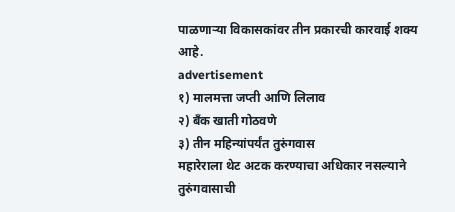पाळणाऱ्या विकासकांवर तीन प्रकारची कारवाई शक्य आहे.
advertisement
१) मालमत्ता जप्ती आणि लिलाव
२) बँक खाती गोठवणे
३) तीन महिन्यांपर्यंत तुरुंगवास
महारेराला थेट अटक करण्याचा अधिकार नसल्याने तुरुंगवासाची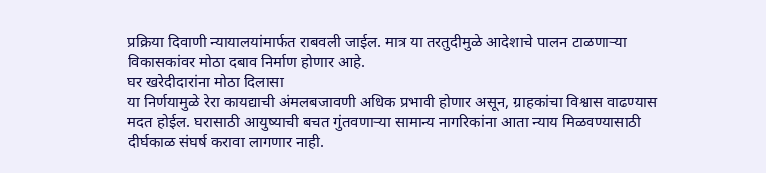प्रक्रिया दिवाणी न्यायालयांमार्फत राबवली जाईल. मात्र या तरतुदीमुळे आदेशाचे पालन टाळणाऱ्या विकासकांवर मोठा दबाव निर्माण होणार आहे.
घर खरेदीदारांना मोठा दिलासा
या निर्णयामुळे रेरा कायद्याची अंमलबजावणी अधिक प्रभावी होणार असून, ग्राहकांचा विश्वास वाढण्यास मदत होईल. घरासाठी आयुष्याची बचत गुंतवणाऱ्या सामान्य नागरिकांना आता न्याय मिळवण्यासाठी दीर्घकाळ संघर्ष करावा लागणार नाही.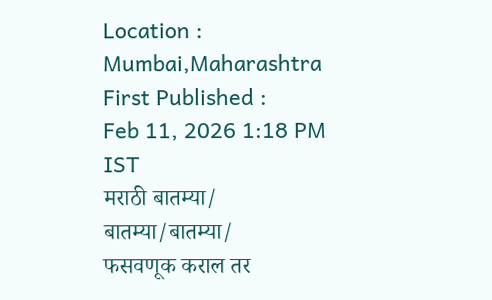Location :
Mumbai,Maharashtra
First Published :
Feb 11, 2026 1:18 PM IST
मराठी बातम्या/ बातम्या/बातम्या/
फसवणूक कराल तर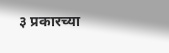३ प्रकारच्या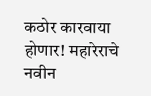कठोर कारवाया होणार! महारेराचे नवीन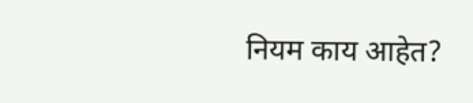नियम काय आहेत?